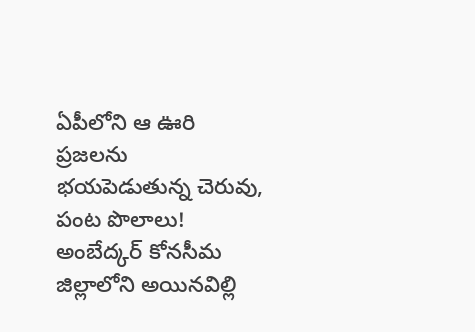ఏపీలోని ఆ ఊరి ప్రజలను భయపెడుతున్న చెరువు, పంట పొలాలు!
అంబేద్కర్ కోనసీమ జిల్లాలోని అయినవిల్లి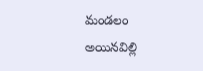మండలం అయినవిల్లి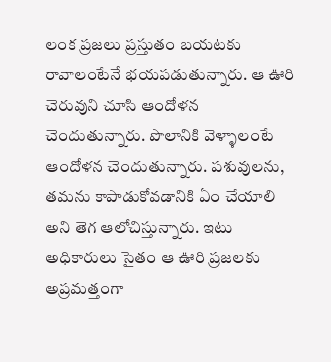లంక ప్రజలు ప్రస్తుతం బయటకు రావాలంటేనే భయపడుతున్నారు. ఆ ఊరి చెరువుని చూసి ఆందోళన చెందుతున్నారు. పొలానికి వెళ్ళాలంటే ఆందోళన చెందుతున్నారు. పశువులను, తమను కాపాడుకోవడానికి ఏం చేయాలి అని తెగ ఆలోచిస్తున్నారు. ఇటు అధికారులు సైతం ఆ ఊరి ప్రజలకు అప్రమత్తంగా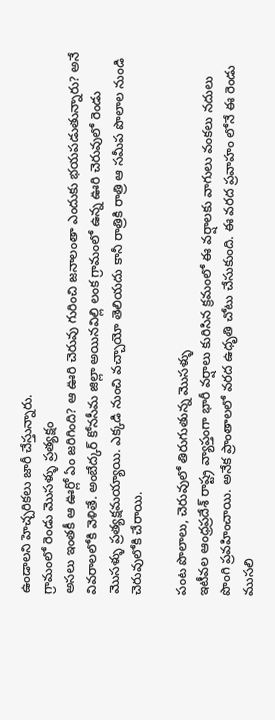ఉండాలని హెచ్చరికలు జారీ చేస్తున్నారు.
గ్రామంలో రెండు మొసళ్ళు ప్రత్యక్షం
అసలు ఇంతకీ ఆ ఊర్లో ఏం జరిగింది? ఆ ఊరి చెరువు గురించి జనాలంతా ఎందుకు భయపడుతున్నారు? అనే వివరాలలోకి వెళితే. అంబేద్కర్ కోనసీమ జిల్లా అయినవిల్లి లంక గ్రామంలో ఉన్న ఊరి చెరువులో రెండు మొసళ్ళు ప్రత్యక్షమయ్యాయి. ఎక్కడి నుంచి వచ్చాయో తెలియదు కానీ రాత్రికి రాత్రి ఆ సమీప పొలాల నుండి చెరువులోకి చేరాయి.

పంట పొలాలు, చెరువులో తిరుగుతున్న మొసళ్ళు
ఇటీవల ఆంధ్రప్రదేశ్ రాష్ట్ర వ్యాప్తంగా భారీ వర్షాలు కురిసిన క్రమంలో ఈ వర్షాలకు వాగులు వంకలు నదులు పొంగి ప్రవహించాయి. అనేక ప్రాంతాలలో వరద ఉధృతి చోటు చేసుకుంది. ఈ వరద ప్రవాహం లోనే ఈ రెండు ముసలి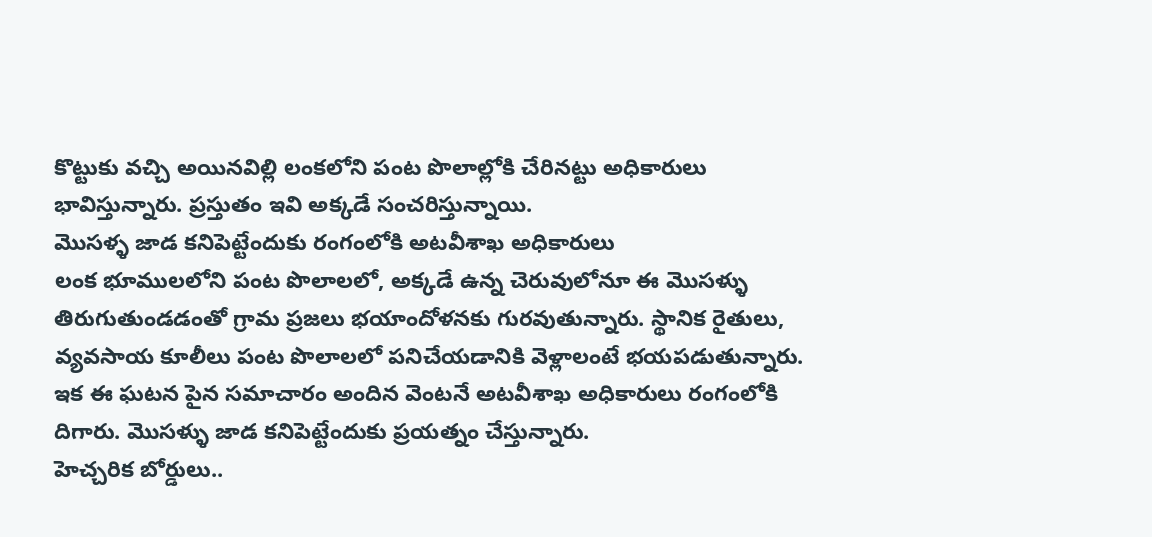కొట్టుకు వచ్చి అయినవిల్లి లంకలోని పంట పొలాల్లోకి చేరినట్టు అధికారులు భావిస్తున్నారు. ప్రస్తుతం ఇవి అక్కడే సంచరిస్తున్నాయి.
మొసళ్ళ జాడ కనిపెట్టేందుకు రంగంలోకి అటవీశాఖ అధికారులు
లంక భూములలోని పంట పొలాలలో, అక్కడే ఉన్న చెరువులోనూ ఈ మొసళ్ళు తిరుగుతుండడంతో గ్రామ ప్రజలు భయాందోళనకు గురవుతున్నారు. స్థానిక రైతులు, వ్యవసాయ కూలీలు పంట పొలాలలో పనిచేయడానికి వెళ్లాలంటే భయపడుతున్నారు. ఇక ఈ ఘటన పైన సమాచారం అందిన వెంటనే అటవీశాఖ అధికారులు రంగంలోకి దిగారు. మొసళ్ళు జాడ కనిపెట్టేందుకు ప్రయత్నం చేస్తున్నారు.
హెచ్చరిక బోర్డులు..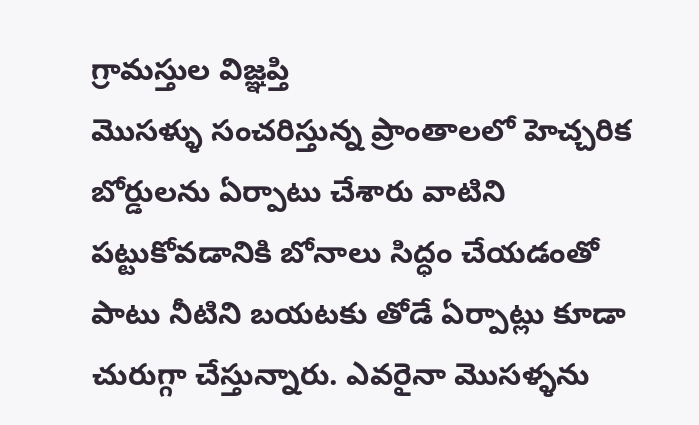గ్రామస్తుల విజ్ఞప్తి
మొసళ్ళు సంచరిస్తున్న ప్రాంతాలలో హెచ్చరిక బోర్డులను ఏర్పాటు చేశారు వాటిని పట్టుకోవడానికి బోనాలు సిద్ధం చేయడంతో పాటు నీటిని బయటకు తోడే ఏర్పాట్లు కూడా చురుగ్గా చేస్తున్నారు. ఎవరైనా మొసళ్ళను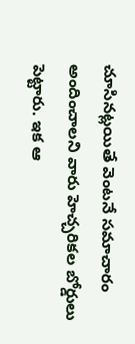చూసినట్లయితే వెంటనే సమాచారం అందించాలని వారు హెచ్చరికల బోర్డులు పెట్టారు. ఇక ఆ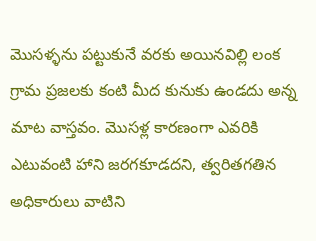మొసళ్ళను పట్టుకునే వరకు అయినవిల్లి లంక గ్రామ ప్రజలకు కంటి మీద కునుకు ఉండదు అన్న మాట వాస్తవం. మొసళ్ల కారణంగా ఎవరికి ఎటువంటి హాని జరగకూడదని, త్వరితగతిన అధికారులు వాటిని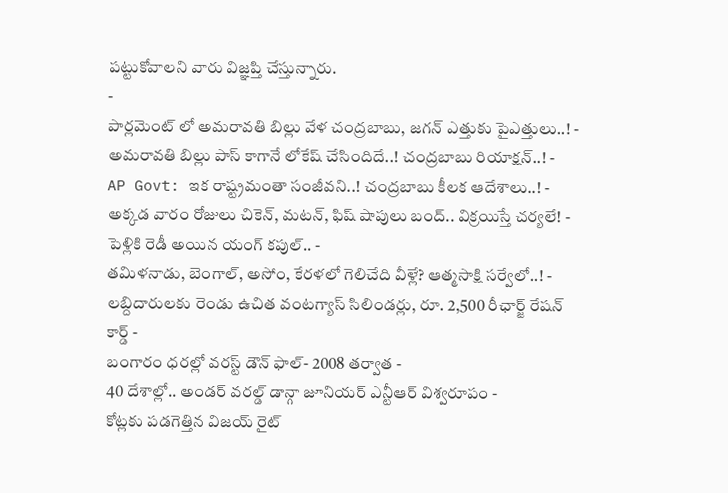పట్టుకోవాలని వారు విజ్ఞప్తి చేస్తున్నారు.
-
పార్లమెంట్ లో అమరావతి బిల్లు వేళ చంద్రబాబు, జగన్ ఎత్తుకు పైఎత్తులు..! -
అమరావతి బిల్లు పాస్ కాగానే లోకేష్ చేసిందిదే..! చంద్రబాబు రియాక్షన్..! -
AP Govt: ఇక రాష్ట్రమంతా సంజీవని..! చంద్రబాబు కీలక ఆదేశాలు..! -
అక్కడ వారం రోజులు చికెన్, మటన్, ఫిష్ షాపులు బంద్.. విక్రయిస్తే చర్యలే! -
పెళ్లికి రెడీ అయిన యంగ్ కపుల్.. -
తమిళనాడు, బెంగాల్, అసోం, కేరళలో గెలిచేది వీళ్లే? ఆత్మసాక్షి సర్వేలో..! -
లబ్దిదారులకు రెండు ఉచిత వంటగ్యాస్ సిలిండర్లు, రూ. 2,500 రీఛార్జ్ రేషన్ కార్డ్ -
బంగారం ధరల్లో వరస్ట్ డౌన్ ఫాల్- 2008 తర్వాత -
40 దేశాల్లో.. అండర్ వరల్డ్ డాన్గా జూనియర్ ఎన్టీఆర్ విశ్వరూపం -
కోట్లకు పడగెత్తిన విజయ్ రైట్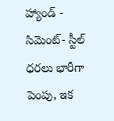హ్యాండ్ -
సిమెంట్- స్టీల్ ధరలు భారీగా పెంపు, ఇక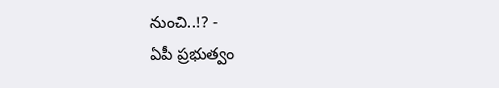నుంచి..!? -
ఏపీ ప్రభుత్వం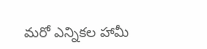మరో ఎన్నికల హామీ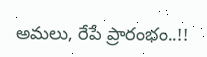అమలు, రేపే ప్రారంభం..!!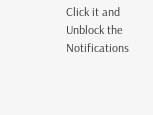Click it and Unblock the Notifications